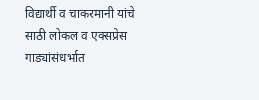विद्यार्थी व चाकरमानी यांचे साठी लोकल व एक्सप्रेस गाड्यांसंधर्भात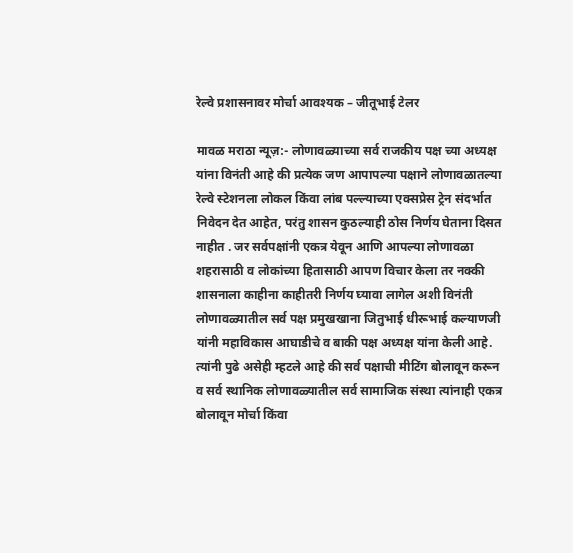रेल्वे प्रशासनावर मोर्चा आवश्यक – जीतूभाई टेलर

मावळ मराठा न्यूज़:- लोणावळ्याच्या सर्व राजकीय पक्ष च्या अध्यक्ष यांना विनंती आहे की प्रत्येक जण आपापल्या पक्षाने लोणावळातल्या रेल्वे स्टेशनला लोकल किंवा लांब पल्ल्याच्या एक्सप्रेस ट्रेन संदर्भात निवेदन देत आहेत, परंतु शासन कुठल्याही ठोस निर्णय घेताना दिसत नाहीत . जर सर्वपक्षांनी एकत्र येवून आणि आपल्या लोणावळा शहरासाठी व लोकांच्या हितासाठी आपण विचार केला तर नक्की शासनाला काहीना काहीतरी निर्णय घ्यावा लागेल अशी विनंती लोणावळ्यातील सर्व पक्ष प्रमुखखाना जितुभाई धीरूभाई कल्याणजी यांनी महाविकास आघाडीचे व बाकी पक्ष अध्यक्ष यांना केली आहे. त्यांनी पुढे असेही म्हटले आहे की सर्व पक्षाची मीटिंग बोलावून करून व सर्व स्थानिक लोणावळ्यातील सर्व सामाजिक संस्था त्यांनाही एकत्र बोलावून मोर्चा किंवा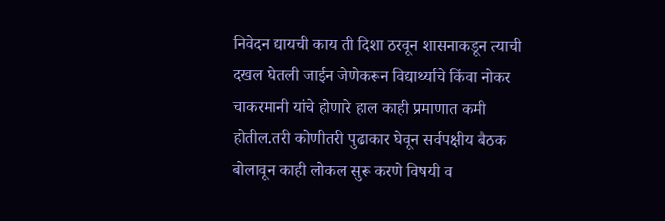निवेदन द्यायची काय ती दिशा ठरवून शासनाकडून त्याची दखल घेतली जाईन जेणेकरून विद्यार्थ्याचे किंवा नोकर चाकरमानी यांचे होणारे हाल काही प्रमाणात कमी होतील.तरी कोणीतरी पुढाकार घेवून सर्वपक्षीय बैठक बोलावून काही लोकल सुरू करणे विषयी व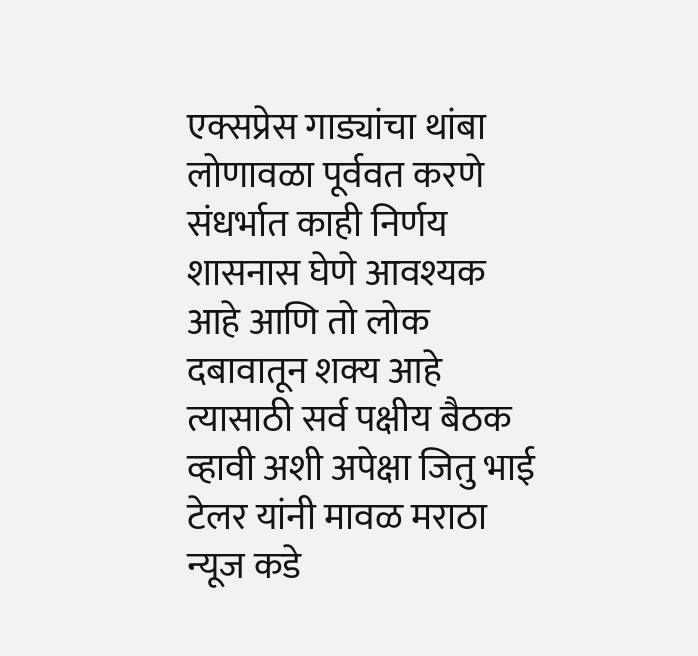एक्सप्रेस गाड्यांचा थांबा लोणावळा पूर्ववत करणे संधर्भात काही निर्णय शासनास घेणे आवश्यक आहे आणि तो लोक दबावातून शक्य आहे त्यासाठी सर्व पक्षीय बैठक व्हावी अशी अपेक्षा जितु भाई टेलर यांनी मावळ मराठा न्यूज कडे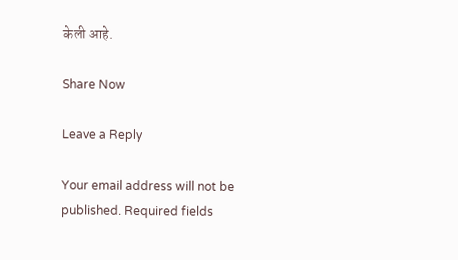केली आहे.

Share Now

Leave a Reply

Your email address will not be published. Required fields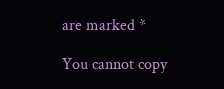are marked *

You cannot copy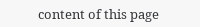content of this page